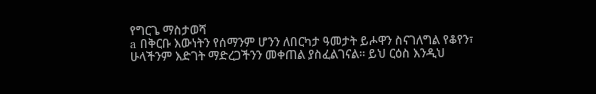የግርጌ ማስታወሻ
a በቅርቡ እውነትን የሰማንም ሆንን ለበርካታ ዓመታት ይሖዋን ስናገለግል የቆየን፣ ሁላችንም እድገት ማድረጋችንን መቀጠል ያስፈልገናል። ይህ ርዕስ እንዲህ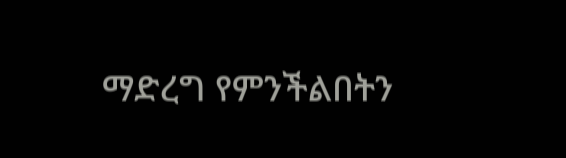ማድረግ የምንችልበትን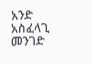አንድ አስፈላጊ መንገድ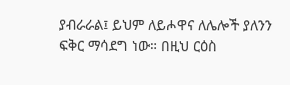ያብራራል፤ ይህም ለይሖዋና ለሌሎች ያለንን ፍቅር ማሳደግ ነው። በዚህ ርዕስ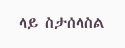ላይ ስታሰላስል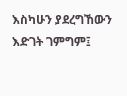እስካሁን ያደረግኸውን እድገት ገምግም፤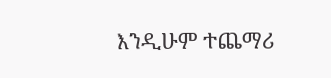እንዲሁም ተጨማሪ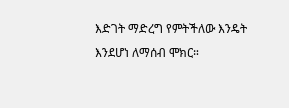እድገት ማድረግ የምትችለው እንዴት እንደሆነ ለማሰብ ሞክር።